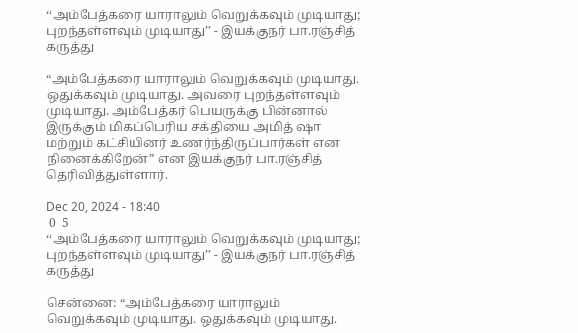‘‘அம்பேத்கரை யாராலும் வெறுக்கவும் முடியாது; புறந்தள்ளவும் முடியாது’’ - இயக்குநர் பா.ரஞ்சித் கருத்து

“அம்பேத்கரை யாராலும் வெறுக்கவும் முடியாது. ஒதுக்கவும் முடியாது. அவரை புறந்தள்ளவும் முடியாது. அம்பேத்கர் பெயருக்கு பின்னால் இருக்கும் மிகப்பெரிய சக்தியை அமித் ஷா மற்றும் கட்சியினர் உணர்ந்திருப்பார்கள் என நினைக்கிறேன்” என இயக்குநர் பா.ரஞ்சித் தெரிவித்துள்ளார்.

Dec 20, 2024 - 18:40
 0  5
‘‘அம்பேத்கரை யாராலும் வெறுக்கவும் முடியாது; புறந்தள்ளவும் முடியாது’’ - இயக்குநர் பா.ரஞ்சித் கருத்து

சென்னை: “அம்பேத்கரை யாராலும் வெறுக்கவும் முடியாது. ஒதுக்கவும் முடியாது.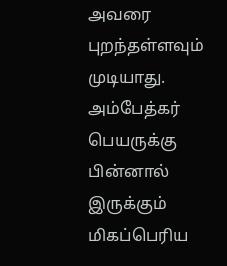அவரை புறந்தள்ளவும் முடியாது. அம்பேத்கர் பெயருக்கு பின்னால் இருக்கும் மிகப்பெரிய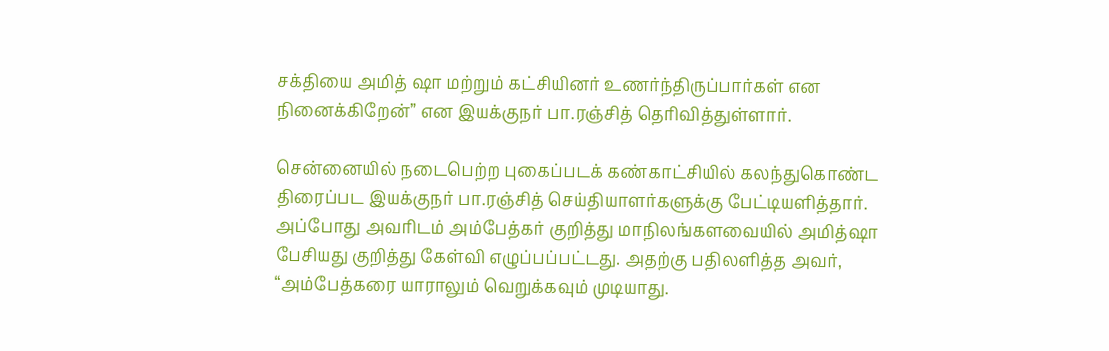சக்தியை அமித் ஷா மற்றும் கட்சியினர் உணர்ந்திருப்பார்கள் என நினைக்கிறேன்” என இயக்குநர் பா.ரஞ்சித் தெரிவித்துள்ளார்.

சென்னையில் நடைபெற்ற புகைப்படக் கண்காட்சியில் கலந்துகொண்ட திரைப்பட இயக்குநர் பா.ரஞ்சித் செய்தியாளர்களுக்கு பேட்டியளித்தார். அப்போது அவரிடம் அம்பேத்கர் குறித்து மாநிலங்களவையில் அமித்ஷா பேசியது குறித்து கேள்வி எழுப்பப்பட்டது. அதற்கு பதிலளித்த அவர், “அம்பேத்கரை யாராலும் வெறுக்கவும் முடியாது.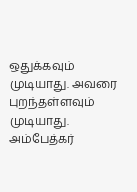ஒதுக்கவும் முடியாது. அவரை புறந்தள்ளவும் முடியாது. அம்பேத்கர்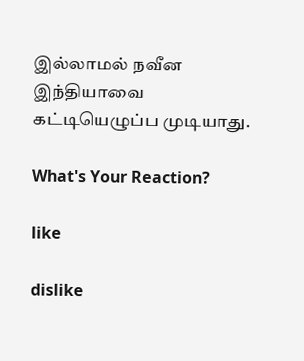இல்லாமல் நவீன இந்தியாவை கட்டியெழுப்ப முடியாது.

What's Your Reaction?

like

dislike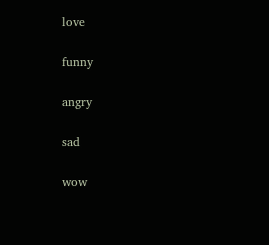love

funny

angry

sad

wow